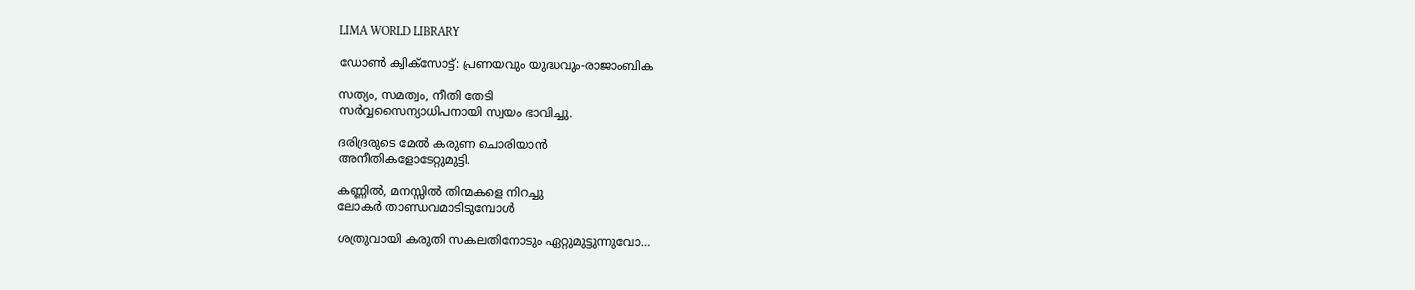LIMA WORLD LIBRARY

ഡോണ്‍ ക്വിക്‌സോട്ട്: പ്രണയവും യുദ്ധവും-രാജാംബിക

സത്യം, സമത്വം, നീതി തേടി
സര്‍വ്വസൈന്യാധിപനായി സ്വയം ഭാവിച്ചു.

ദരിദ്രരുടെ മേല്‍ കരുണ ചൊരിയാന്‍
അനീതികളോടേറ്റുമുട്ടി.

കണ്ണില്‍, മനസ്സില്‍ തിന്മകളെ നിറച്ചു
ലോകര്‍ താണ്ഡവമാടിടുമ്പോള്‍

ശത്രുവായി കരുതി സകലതിനോടും ഏറ്റുമുട്ടുന്നുവോ…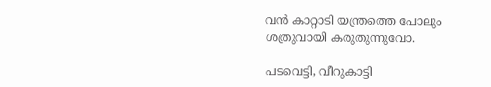വന്‍ കാറ്റാടി യന്ത്രത്തെ പോലും
ശത്രുവായി കരുതുന്നുവോ.

പടവെട്ടി, വീറുകാട്ടി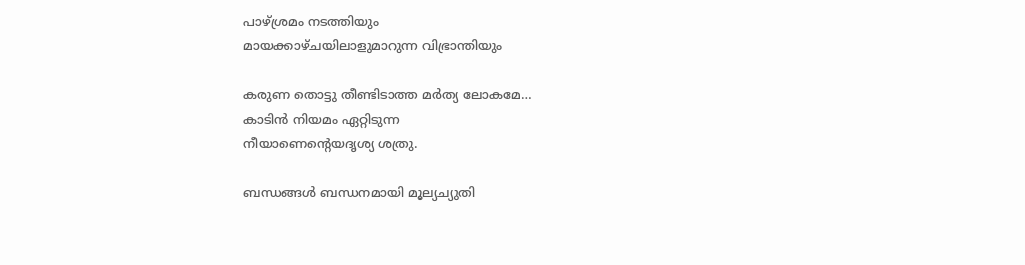പാഴ്ശ്രമം നടത്തിയും
മായക്കാഴ്ചയിലാളുമാറുന്ന വിഭ്രാന്തിയും

കരുണ തൊട്ടു തീണ്ടിടാത്ത മര്‍ത്യ ലോകമേ…
കാടിന്‍ നിയമം ഏറ്റിടുന്ന
നീയാണെന്റെയദൃശ്യ ശത്രു.

ബന്ധങ്ങള്‍ ബന്ധനമായി മൂല്യച്യുതി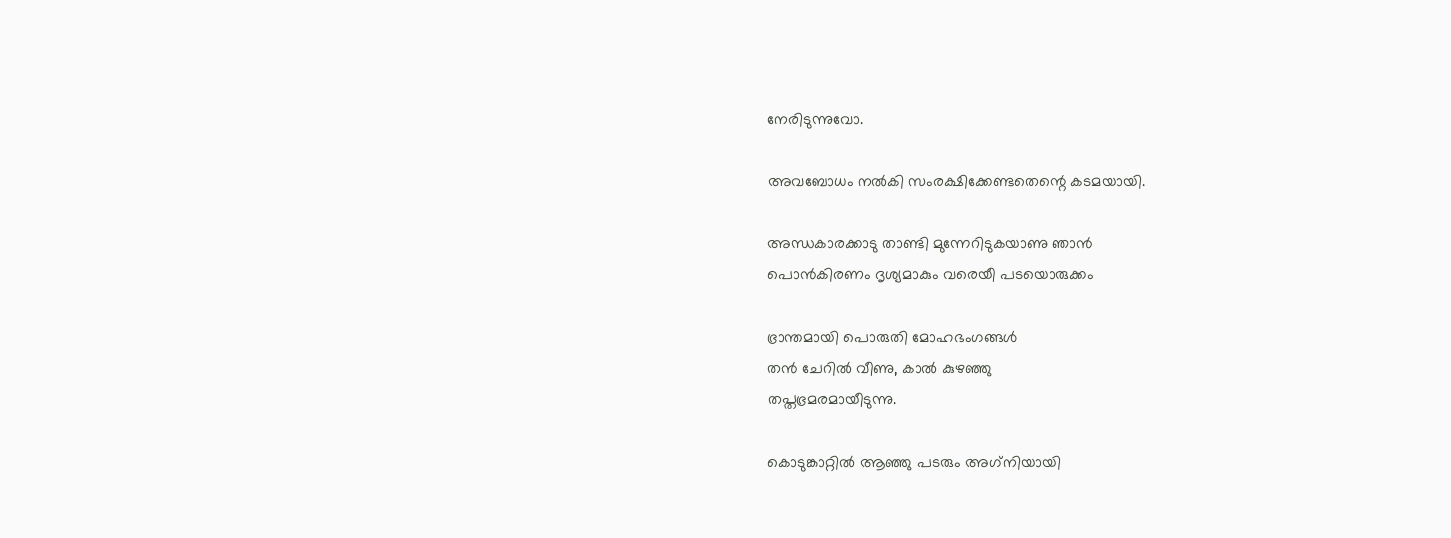നേരിടുന്നുവോ.

അവബോധം നല്‍കി സംരക്ഷിക്കേണ്ടതെന്റെ കടമയായി.

അന്ധകാരക്കാടു താണ്ടി മുന്നേറിടുകയാണു ഞാന്‍
പൊന്‍കിരണം ദൃശ്യമാകും വരെയീ പടയൊരുക്കം

ഭ്രാന്തമായി പൊരുതി മോഹഭംഗങ്ങള്‍
തന്‍ ചേറില്‍ വീണു, കാല്‍ കുഴഞ്ഞു
തപ്തഭ്രമരമായീടുന്നു.

കൊടുങ്കാറ്റില്‍ ആഞ്ഞു പടരും അഗ്‌നിയായി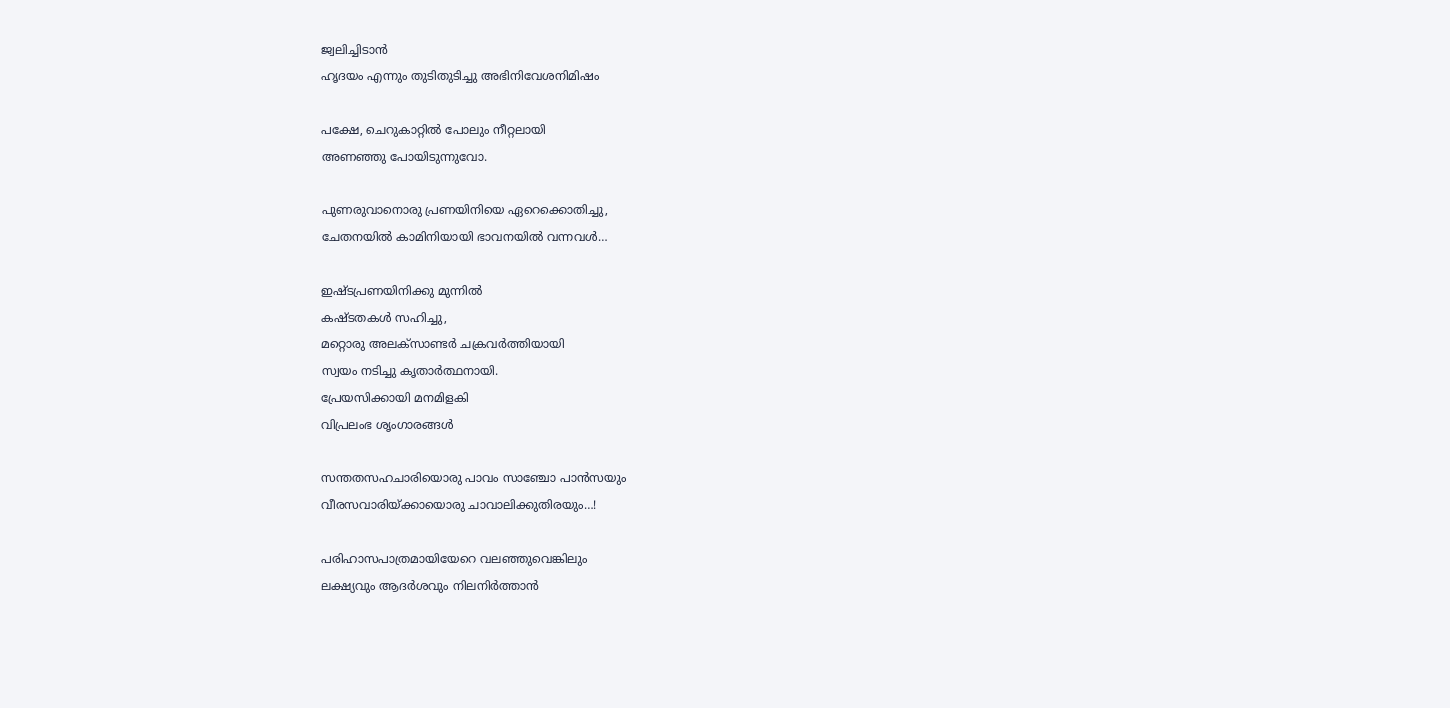ജ്വലിച്ചിടാന്‍
ഹൃദയം എന്നും തുടിതുടിച്ചു അഭിനിവേശനിമിഷം

പക്ഷേ, ചെറുകാറ്റില്‍ പോലും നീറ്റലായി
അണഞ്ഞു പോയിടുന്നുവോ.

പുണരുവാനൊരു പ്രണയിനിയെ ഏറെക്കൊതിച്ചു,
ചേതനയില്‍ കാമിനിയായി ഭാവനയില്‍ വന്നവള്‍…

ഇഷ്ടപ്രണയിനിക്കു മുന്നില്‍
കഷ്ടതകള്‍ സഹിച്ചു,
മറ്റൊരു അലക്‌സാണ്ടര്‍ ചക്രവര്‍ത്തിയായി
സ്വയം നടിച്ചു കൃതാര്‍ത്ഥനായി.
പ്രേയസിക്കായി മനമിളകി
വിപ്രലംഭ ശൃംഗാരങ്ങള്‍

സന്തതസഹചാരിയൊരു പാവം സാഞ്ചോ പാന്‍സയും
വീരസവാരിയ്ക്കായൊരു ചാവാലിക്കുതിരയും…!

പരിഹാസപാത്രമായിയേറെ വലഞ്ഞുവെങ്കിലും
ലക്ഷ്യവും ആദര്‍ശവും നിലനിര്‍ത്താന്‍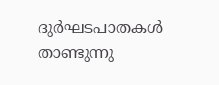ദുര്‍ഘടപാതകള്‍ താണ്ടുന്നു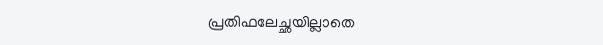പ്രതിഫലേച്ഛയില്ലാതെ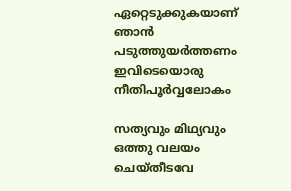ഏറ്റെടുക്കുകയാണ് ഞാന്‍
പടുത്തുയര്‍ത്തണം ഇവിടെയൊരു നീതിപൂര്‍വ്വലോകം

സത്യവും മിഥ്യവും ഒത്തു വലയം ചെയ്തീടവേ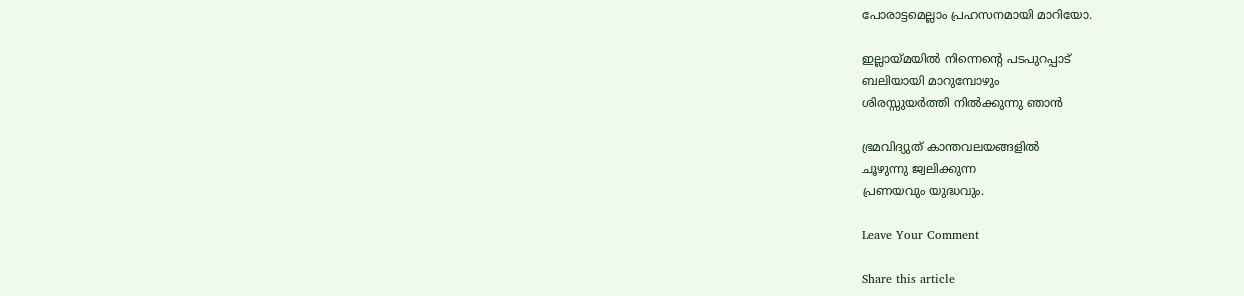പോരാട്ടമെല്ലാം പ്രഹസനമായി മാറിയോ.

ഇല്ലായ്മയില്‍ നിന്നെന്റെ പടപുറപ്പാട്
ബലിയായി മാറുമ്പോഴും
ശിരസ്സുയര്‍ത്തി നില്‍ക്കുന്നു ഞാന്‍

ഭ്രമവിദ്യുത് കാന്തവലയങ്ങളില്‍
ചൂഴുന്നു ജ്വലിക്കുന്ന
പ്രണയവും യുദ്ധവും.

Leave Your Comment

Share this article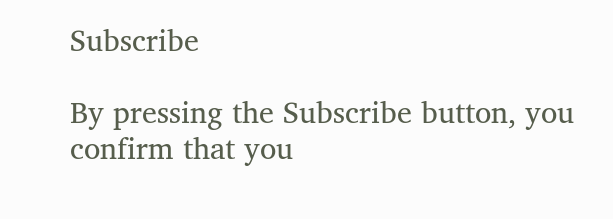Subscribe

By pressing the Subscribe button, you confirm that you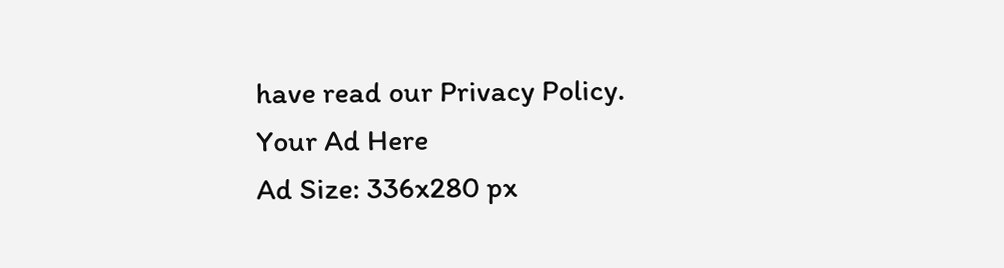have read our Privacy Policy.
Your Ad Here
Ad Size: 336x280 px